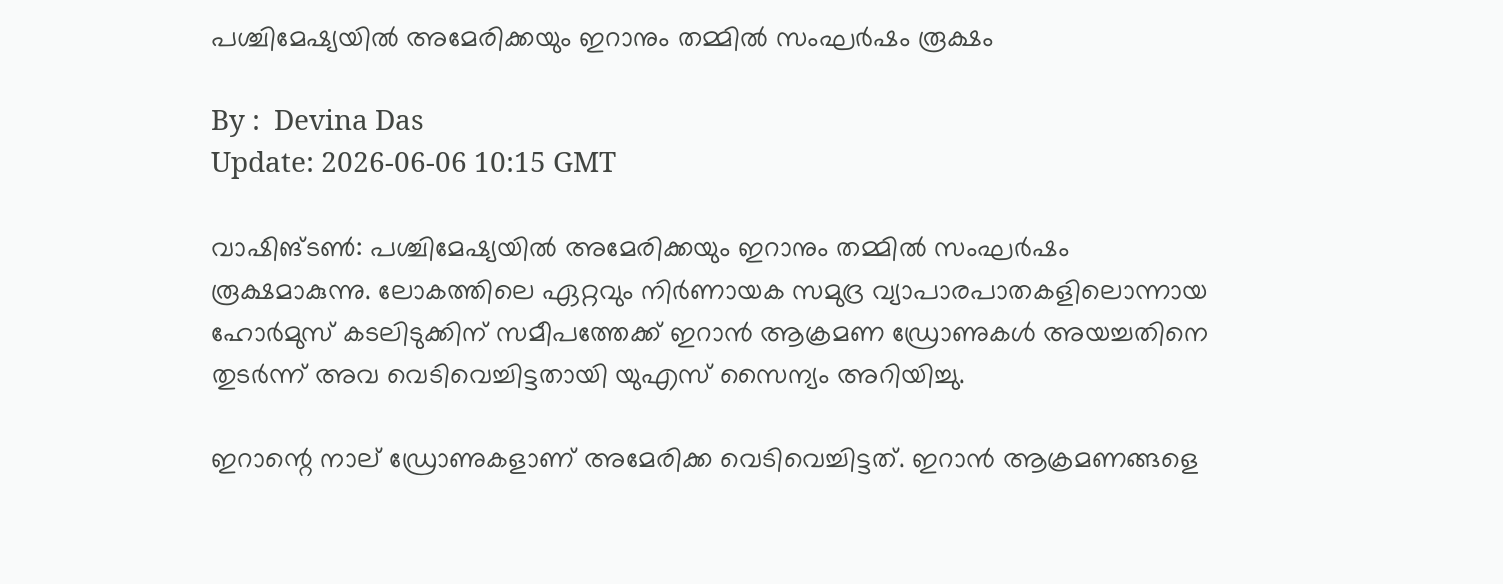പശ്ചിമേഷ്യയില്‍ അമേരിക്കയും ഇറാനും തമ്മിൽ സംഘർഷം രൂക്ഷം

By :  Devina Das
Update: 2026-06-06 10:15 GMT

വാഷിങ്ടൺ: പശ്ചിമേഷ്യയിൽ അമേരിക്കയും ഇറാനും തമ്മിൽ സംഘർഷം രൂക്ഷമാകുന്നു. ലോകത്തിലെ ഏറ്റവും നിർണായക സമുദ്ര വ്യാപാരപാതകളിലൊന്നായ ഹോർമുസ് കടലിടുക്കിന് സമീപത്തേക്ക് ഇറാൻ ആക്രമണ ഡ്രോണുകൾ അയച്ചതിനെ തുടർന്ന് അവ വെടിവെച്ചിട്ടതായി യുഎസ് സൈന്യം അറിയിച്ചു.

ഇറാന്റെ നാല് ഡ്രോണുകളാണ് അമേരിക്ക വെടിവെച്ചിട്ടത്. ഇറാൻ ആക്രമണങ്ങളെ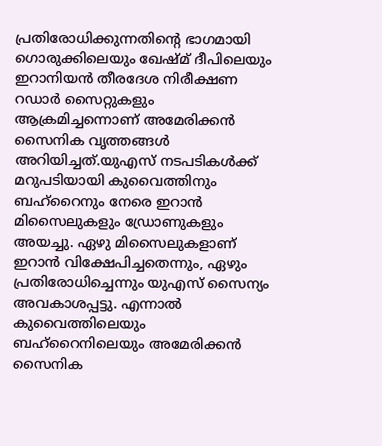പ്രതിരോധിക്കുന്നതിന്റെ ഭാഗമായി ഗൊരുക്കിലെയും ഖേഷ്മ് ദീപിലെയും ഇറാനിയൻ തീരദേശ നിരീക്ഷണ റഡാർ സൈറ്റുകളും ആക്രമിച്ചന്നൊണ് അമേരിക്കൻ സൈനിക വൃത്തങ്ങൾ അറിയിച്ചത്.യുഎസ് നടപടികൾക്ക് മറുപടിയായി കുവൈത്തിനും ബഹ്‌റൈനും നേരെ ഇറാൻ മിസൈലുകളും ഡ്രോണുകളും അയച്ചു. ഏഴു മിസൈലുകളാണ് ഇറാൻ വിക്ഷേപിച്ചതെന്നും, ഏഴും പ്രതിരോധിച്ചെന്നും യുഎസ് സൈന്യം അവകാശപ്പട്ടു. എന്നാൽ കുവൈത്തിലെയും ബഹ്‌റൈനിലെയും അമേരിക്കൻ സൈനിക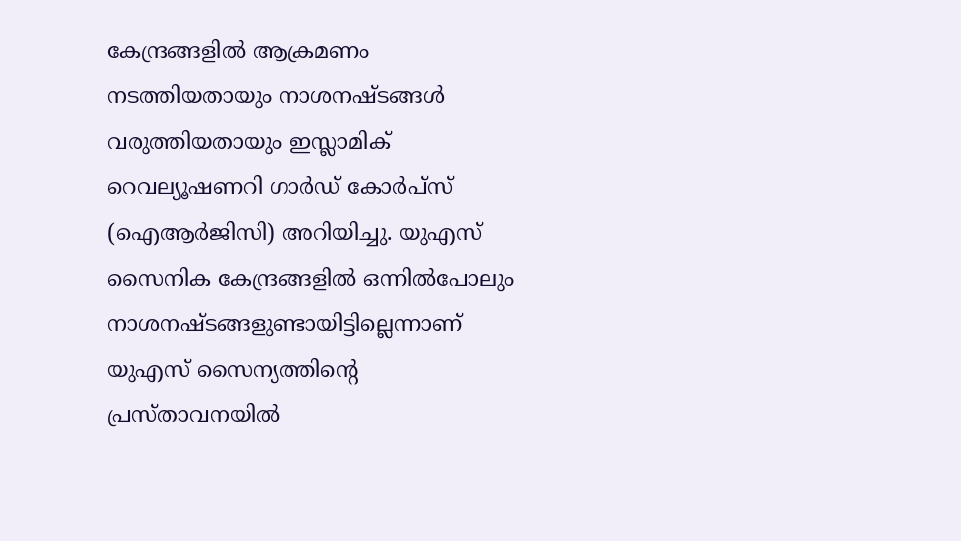കേന്ദ്രങ്ങളിൽ ആക്രമണം നടത്തിയതായും നാശനഷ്ടങ്ങൾ വരുത്തിയതായും ഇസ്ലാമിക് റെവല്യൂഷണറി ഗാർഡ് കോർപ്‌സ് (ഐആർജിസി) അറിയിച്ചു. യുഎസ് സൈനിക കേന്ദ്രങ്ങളിൽ ഒന്നിൽപോലും നാശനഷ്ടങ്ങളുണ്ടായിട്ടില്ലെന്നാണ് യുഎസ് സൈന്യത്തിന്റെ പ്രസ്താവനയിൽ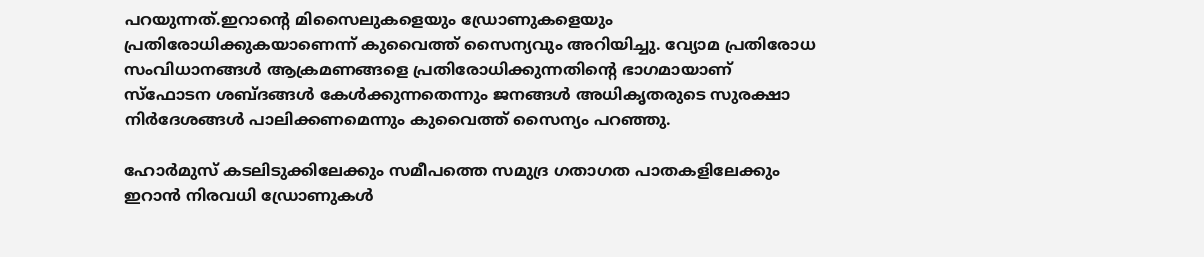പറയുന്നത്.ഇറാന്റെ മിസൈലുകളെയും ഡ്രോണുകളെയും പ്രതിരോധിക്കുകയാണെന്ന് കുവൈത്ത് സൈന്യവും അറിയിച്ചു. വ്യോമ പ്രതിരോധ സംവിധാനങ്ങൾ ആക്രമണങ്ങളെ പ്രതിരോധിക്കുന്നതിന്റെ ഭാഗമായാണ് സ്‌ഫോടന ശബ്ദങ്ങൾ കേൾക്കുന്നതെന്നും ജനങ്ങൾ അധികൃതരുടെ സുരക്ഷാ നിർദേശങ്ങൾ പാലിക്കണമെന്നും കുവൈത്ത് സൈന്യം പറഞ്ഞു.

ഹോർമുസ് കടലിടുക്കിലേക്കും സമീപത്തെ സമുദ്ര ഗതാഗത പാതകളിലേക്കും ഇറാൻ നിരവധി ഡ്രോണുകൾ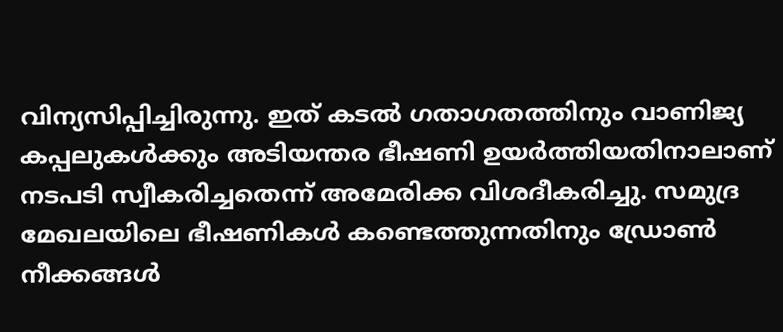വിന്യസിപ്പിച്ചിരുന്നു. ഇത് കടൽ ഗതാഗതത്തിനും വാണിജ്യ കപ്പലുകൾക്കും അടിയന്തര ഭീഷണി ഉയർത്തിയതിനാലാണ് നടപടി സ്വീകരിച്ചതെന്ന് അമേരിക്ക വിശദീകരിച്ചു. സമുദ്ര മേഖലയിലെ ഭീഷണികൾ കണ്ടെത്തുന്നതിനും ഡ്രോൺ നീക്കങ്ങൾ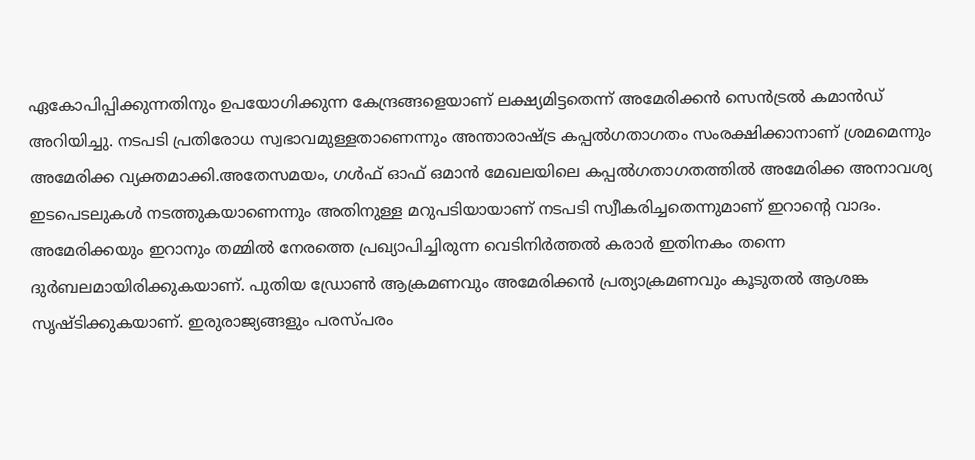ഏകോപിപ്പിക്കുന്നതിനും ഉപയോഗിക്കുന്ന കേന്ദ്രങ്ങളെയാണ് ലക്ഷ്യമിട്ടതെന്ന് അമേരിക്കൻ സെൻട്രൽ കമാൻഡ് അറിയിച്ചു. നടപടി പ്രതിരോധ സ്വഭാവമുള്ളതാണെന്നും അന്താരാഷ്ട്ര കപ്പൽഗതാഗതം സംരക്ഷിക്കാനാണ് ശ്രമമെന്നും അമേരിക്ക വ്യക്തമാക്കി.അതേസമയം, ഗൾഫ് ഓഫ് ഒമാൻ മേഖലയിലെ കപ്പൽഗതാഗതത്തിൽ അമേരിക്ക അനാവശ്യ ഇടപെടലുകൾ നടത്തുകയാണെന്നും അതിനുള്ള മറുപടിയായാണ് നടപടി സ്വീകരിച്ചതെന്നുമാണ് ഇറാന്റെ വാദം. അമേരിക്കയും ഇറാനും തമ്മിൽ നേരത്തെ പ്രഖ്യാപിച്ചിരുന്ന വെടിനിർത്തൽ കരാർ ഇതിനകം തന്നെ ദുർബലമായിരിക്കുകയാണ്. പുതിയ ഡ്രോൺ ആക്രമണവും അമേരിക്കൻ പ്രത്യാക്രമണവും കൂടുതൽ ആശങ്ക സൃഷ്ടിക്കുകയാണ്. ഇരുരാജ്യങ്ങളും പരസ്പരം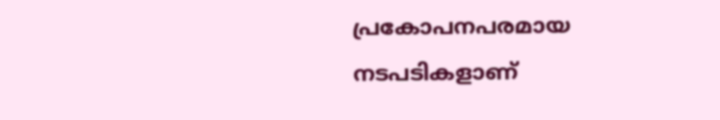പ്രകോപനപരമായ നടപടികളാണ്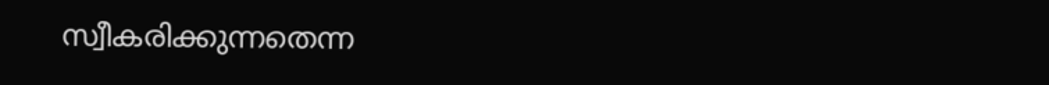സ്വീകരിക്കുന്നതെന്ന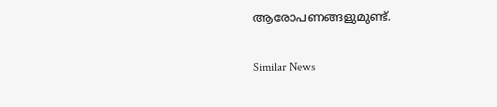ആരോപണങ്ങളുമുണ്ട്.

Similar News